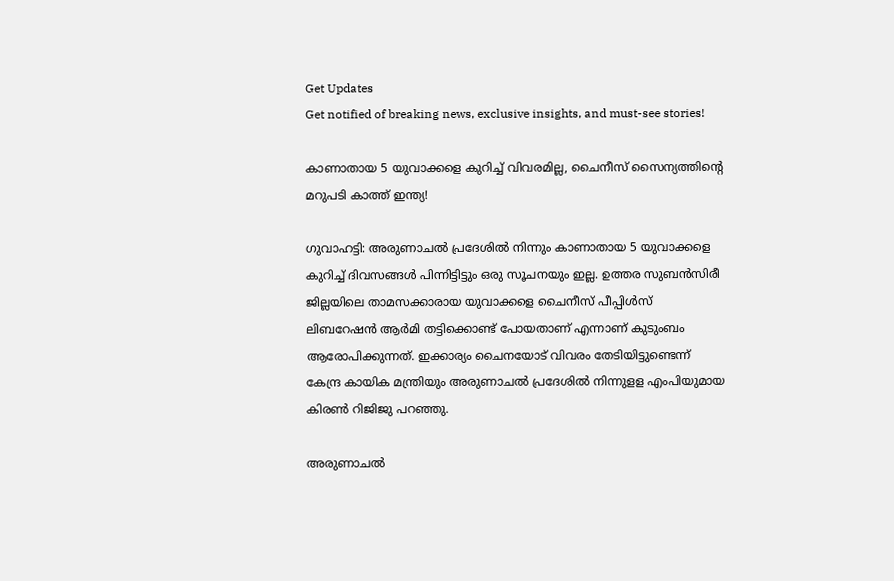Get Updates
Get notified of breaking news, exclusive insights, and must-see stories!

കാണാതായ 5 യുവാക്കളെ കുറിച്ച് വിവരമില്ല, ചൈനീസ് സൈന്യത്തിന്റെ മറുപടി കാത്ത് ഇന്ത്യ!

ഗുവാഹട്ടി: അരുണാചല്‍ പ്രദേശില്‍ നിന്നും കാണാതായ 5 യുവാക്കളെ കുറിച്ച് ദിവസങ്ങള്‍ പിന്നിട്ടിട്ടും ഒരു സൂചനയും ഇല്ല. ഉത്തര സുബന്‍സിരീ ജില്ലയിലെ താമസക്കാരായ യുവാക്കളെ ചൈനീസ് പീപ്പിള്‍സ് ലിബറേഷന്‍ ആര്‍മി തട്ടിക്കൊണ്ട് പോയതാണ് എന്നാണ് കുടുംബം ആരോപിക്കുന്നത്. ഇക്കാര്യം ചൈനയോട് വിവരം തേടിയിട്ടുണ്ടെന്ന് കേന്ദ്ര കായിക മന്ത്രിയും അരുണാചല്‍ പ്രദേശില്‍ നിന്നുളള എംപിയുമായ കിരണ്‍ റിജിജു പറഞ്ഞു.

അരുണാചല്‍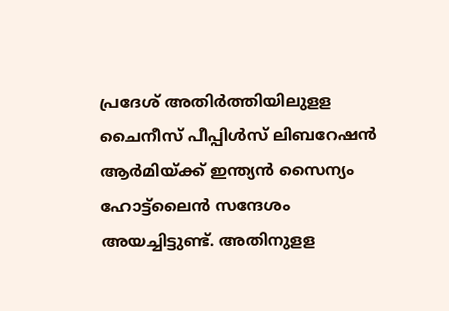പ്രദേശ് അതിര്‍ത്തിയിലുളള ചൈനീസ് പീപ്പിള്‍സ് ലിബറേഷന്‍ ആര്‍മിയ്ക്ക് ഇന്ത്യന്‍ സൈന്യം ഹോട്ട്‌ലൈന്‍ സന്ദേശം അയച്ചിട്ടുണ്ട്. അതിനുളള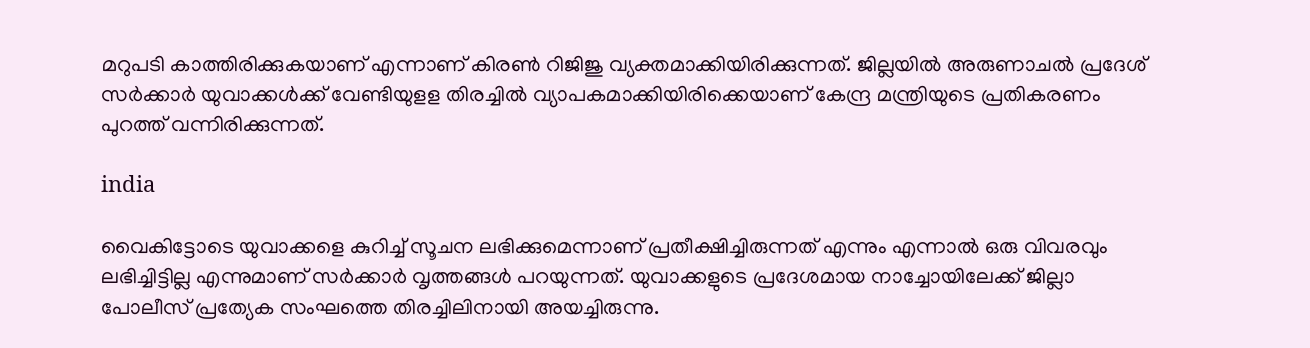മറുപടി കാത്തിരിക്കുകയാണ് എന്നാണ് കിരണ്‍ റിജിജു വ്യക്തമാക്കിയിരിക്കുന്നത്. ജില്ലയില്‍ അരുണാചല്‍ പ്രദേശ് സര്‍ക്കാര്‍ യുവാക്കള്‍ക്ക് വേണ്ടിയുളള തിരച്ചില്‍ വ്യാപകമാക്കിയിരിക്കെയാണ് കേന്ദ്ര മന്ത്രിയുടെ പ്രതികരണം പുറത്ത് വന്നിരിക്കുന്നത്.

india

വൈകിട്ടോടെ യുവാക്കളെ കുറിച്ച് സൂചന ലഭിക്കുമെന്നാണ് പ്രതീക്ഷിച്ചിരുന്നത് എന്നും എന്നാല്‍ ഒരു വിവരവും ലഭിച്ചിട്ടില്ല എന്നുമാണ് സര്‍ക്കാര്‍ വൃത്തങ്ങള്‍ പറയുന്നത്. യുവാക്കളുടെ പ്രദേശമായ നാച്ചോയിലേക്ക് ജില്ലാ പോലീസ് പ്രത്യേക സംഘത്തെ തിരച്ചിലിനായി അയച്ചിരുന്നു.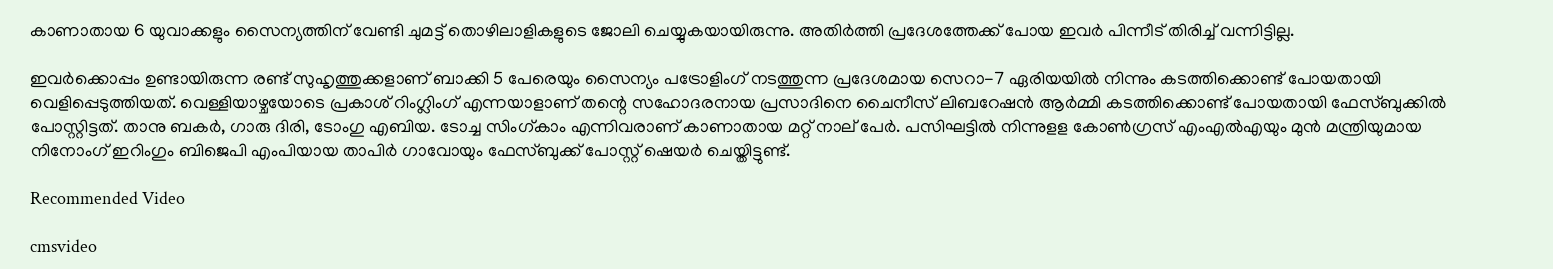കാണാതായ 6 യുവാക്കളും സൈന്യത്തിന് വേണ്ടി ചുമട്ട് തൊഴിലാളികളുടെ ജോലി ചെയ്യുകയായിരുന്നു. അതിര്‍ത്തി പ്രദേശത്തേക്ക് പോയ ഇവര്‍ പിന്നീട് തിരിച്ച് വന്നിട്ടില്ല.

ഇവര്‍ക്കൊപ്പം ഉണ്ടായിരുന്ന രണ്ട് സുഹൃത്തുക്കളാണ് ബാക്കി 5 പേരെയും സൈന്യം പട്രോളിംഗ് നടത്തുന്ന പ്രദേശമായ സെറാ-7 ഏരിയയില്‍ നിന്നും കടത്തിക്കൊണ്ട് പോയതായി വെളിപ്പെടുത്തിയത്. വെള്ളിയാഴ്ചയോടെ പ്രകാശ് റിംഗ്ലിംഗ് എന്നയാളാണ് തന്റെ സഹോദരനായ പ്രസാദിനെ ചൈനീസ് ലിബറേഷന്‍ ആര്‍മ്മി കടത്തിക്കൊണ്ട് പോയതായി ഫേസ്ബുക്കില്‍ പോസ്റ്റിട്ടത്. താനു ബകര്‍, ഗാരു ദിരി, ടോംഗു എബിയ. ടോച്ച സിംഗ്കാം എന്നിവരാണ് കാണാതായ മറ്റ് നാല് പേര്‍. പസിഘട്ടില്‍ നിന്നുളള കോണ്‍ഗ്രസ് എംഎല്‍എയും മുന്‍ മന്ത്രിയുമായ നിനോംഗ് ഇറിംഗും ബിജെപി എംപിയായ താപിര്‍ ഗാവോയും ഫേസ്ബുക്ക് പോസ്റ്റ് ഷെയര്‍ ചെയ്തിട്ടുണ്ട്.

Recommended Video

cmsvideo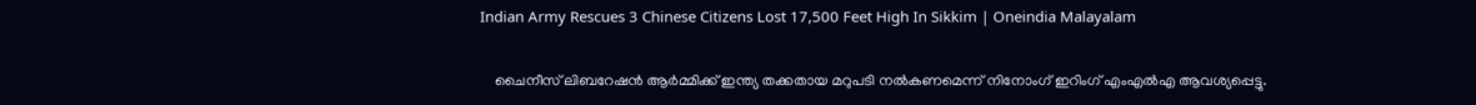Indian Army Rescues 3 Chinese Citizens Lost 17,500 Feet High In Sikkim | Oneindia Malayalam

    ചൈനീസ് ലിബറേഷന്‍ ആര്‍മ്മിക്ക് ഇന്ത്യ തക്കതായ മറുപടി നല്‍കണമെന്ന് നിനോംഗ് ഇറിംഗ് എംഎല്‍എ ആവശ്യപ്പെട്ടു.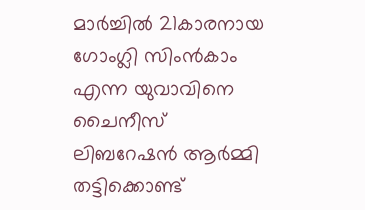മാര്‍ച്ചില്‍ 21കാരനായ ഗോംഗ്ലി സിംന്‍കാം എന്ന യുവാവിനെ ചൈനീസ് ലിബറേഷന്‍ ആര്‍മ്മി തട്ടിക്കൊണ്ട്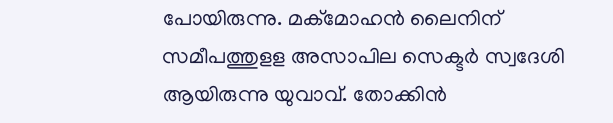പോയിരുന്നു. മക്‌മോഹന്‍ ലൈനിന് സമീപത്തുളള അസാപില സെക്ടര്‍ സ്വദേശി ആയിരുന്നു യുവാവ്. തോക്കിന്‍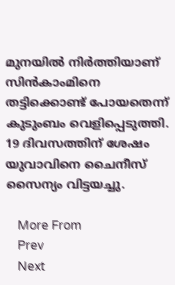മുനയില്‍ നിര്‍ത്തിയാണ് സിന്‍കാംമിനെ തട്ടിക്കൊണ്ട് പോയതെന്ന് കുടുംബം വെളിപ്പെടുത്തി. 19 ദിവസത്തിന് ശേഷം യുവാവിനെ ചൈനീസ് സൈന്യം വിട്ടയച്ചു.

    More From
    Prev
    Next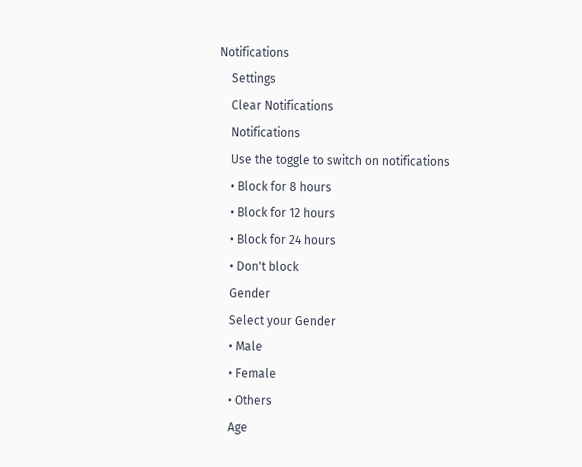Notifications
    Settings
    Clear Notifications
    Notifications
    Use the toggle to switch on notifications
    • Block for 8 hours
    • Block for 12 hours
    • Block for 24 hours
    • Don't block
    Gender
    Select your Gender
    • Male
    • Female
    • Others
    Age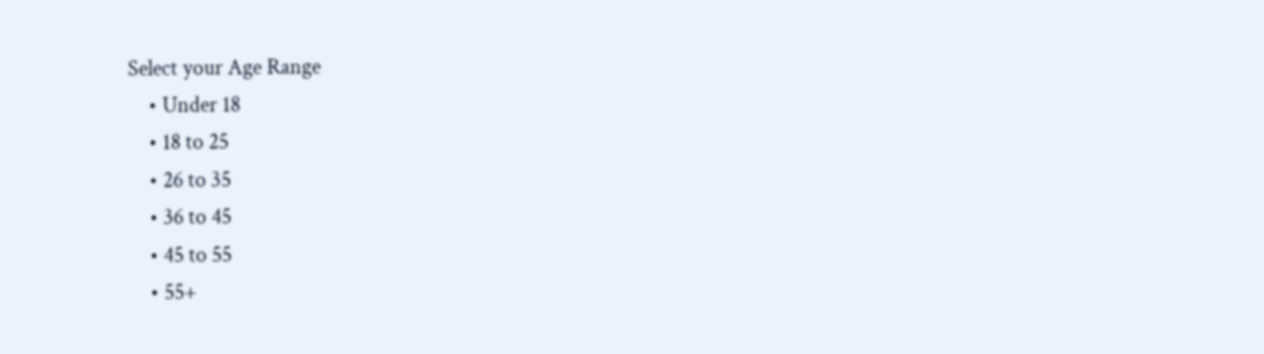Select your Age Range
    • Under 18
    • 18 to 25
    • 26 to 35
    • 36 to 45
    • 45 to 55
    • 55+